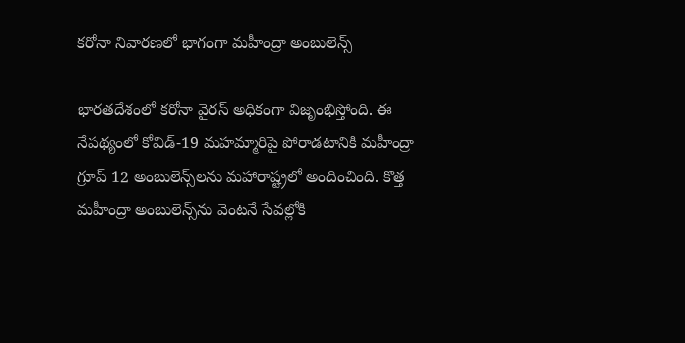కరోనా నివారణలో భాగంగా మహీంద్రా అంబులెన్స్

భారతదేశంలో కరోనా వైరస్ అధికంగా విజృంభిస్తోంది. ఈ నేపథ్యంలో కోవిడ్-19 మహమ్మారిపై పోరాడటానికి మహీంద్రా గ్రూప్ 12 అంబులెన్స్‌లను మహారాష్ట్రలో అందించింది. కొత్త మహీంద్రా అంబులెన్స్‌ను వెంటనే సేవల్లోకి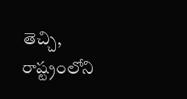తెచ్చి, రాష్ట్రంలోని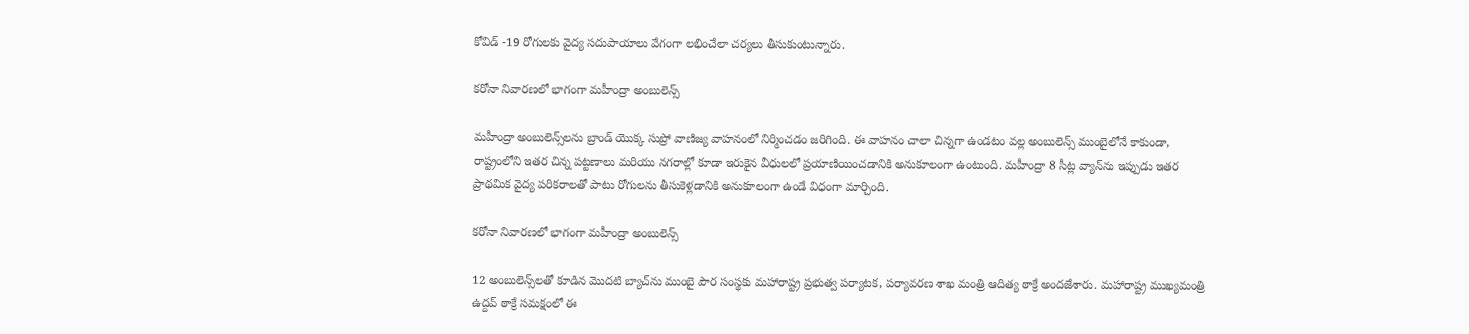కోవిడ్ -19 రోగులకు వైద్య సదుపాయాలు వేగంగా లభించేలా చర్యలు తీసుకుంటున్నారు.

కరోనా నివారణలో భాగంగా మహీంద్రా అంబులెన్స్

మహీంద్రా అంబులెన్స్‌లను బ్రాండ్ యొక్క సుప్రో వాణిజ్య వాహనంలో నిర్మించడం జరిగింది. ఈ వాహనం చాలా చిన్నగా ఉండటం వల్ల అంబులెన్స్ ముంబైలోనే కాకుండా, రాష్ట్రంలోని ఇతర చిన్న పట్టణాలు మరియు నగరాల్లో కూడా ఇరుకైన వీధులలో ప్రయాణియించడానికి అనుకూలంగా ఉంటుంది. మహీంద్రా 8 సీట్ల వ్యాన్‌ను ఇప్పుడు ఇతర ప్రాథమిక వైద్య పరికరాలతో పాటు రోగులను తీసుకెళ్లడానికి అనుకూలంగా ఉండే విధంగా మార్చింది.

కరోనా నివారణలో భాగంగా మహీంద్రా అంబులెన్స్

12 అంబులెన్స్‌లతో కూడిన మొదటి బ్యాచ్‌ను ముంబై పౌర సంస్థకు మహారాష్ట్ర ప్రభుత్వ పర్యాటక, పర్యావరణ శాఖ మంత్రి ఆదిత్య ఠాక్రే అందజేశారు. మహారాష్ట్ర ముఖ్యమంత్రి ఉద్దవ్ ఠాక్రే సమక్షంలో ఈ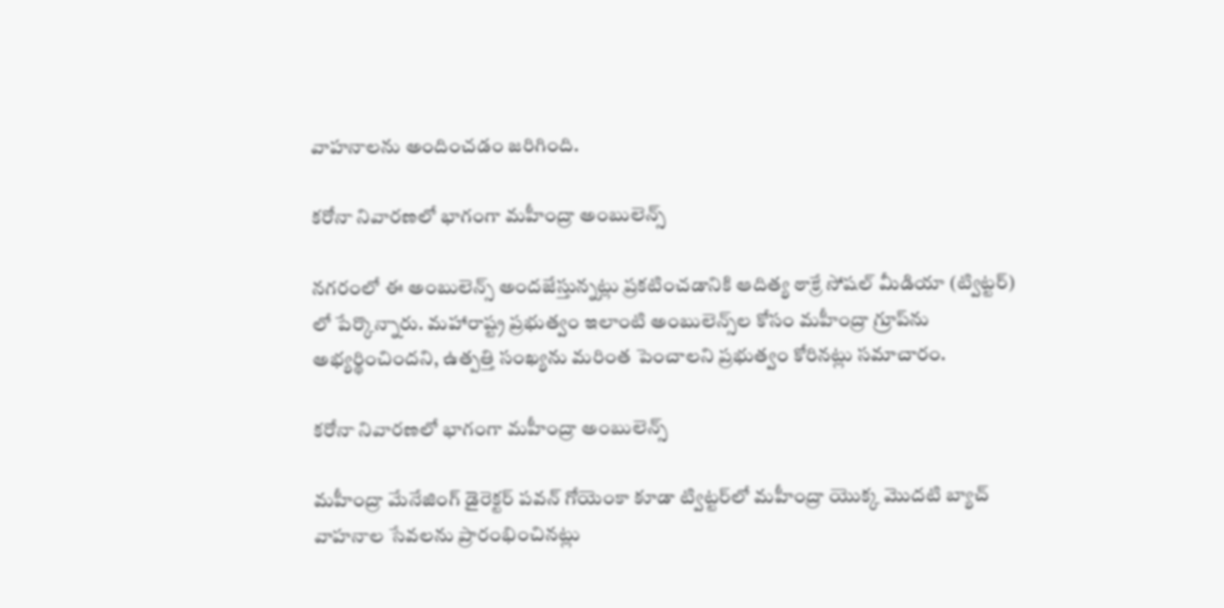వాహనాలను అందించడం జరిగింది.

కరోనా నివారణలో భాగంగా మహీంద్రా అంబులెన్స్

నగరంలో ఈ అంబులెన్స్ అందజేస్తున్నట్లు ప్రకటించడానికి ఆదిత్య ఠాక్రే సోషల్ మీడియా (ట్విట్టర్) లో పేర్కొన్నారు. మహారాష్ట్ర ప్రభుత్వం ఇలాంటి అంబులెన్స్‌ల కోసం మహీంద్రా గ్రూప్‌ను అభ్యర్థించిందని, ఉత్పత్తి సంఖ్యను మరింత పెంచాలని ప్రభుత్వం కోరినట్లు సమాచారం.

కరోనా నివారణలో భాగంగా మహీంద్రా అంబులెన్స్

మహీంద్రా మేనేజింగ్ డైరెక్టర్ పవన్ గోయెంకా కూడా ట్విట్టర్‌లో మహీంద్రా యొక్క మొదటి బ్యాచ్ వాహనాల సేవలను ప్రారంభించినట్లు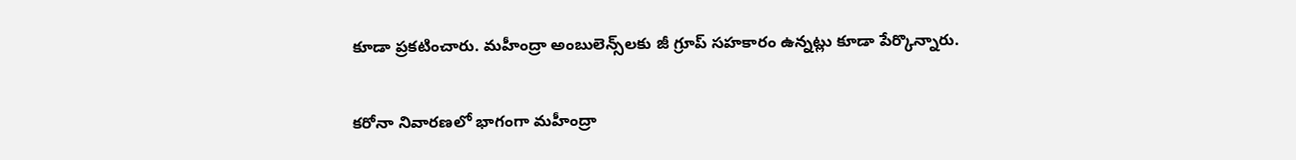కూడా ప్రకటించారు. మహీంద్రా అంబులెన్స్‌లకు జీ గ్రూప్ సహకారం ఉన్నట్లు కూడా పేర్కొన్నారు.

కరోనా నివారణలో భాగంగా మహీంద్రా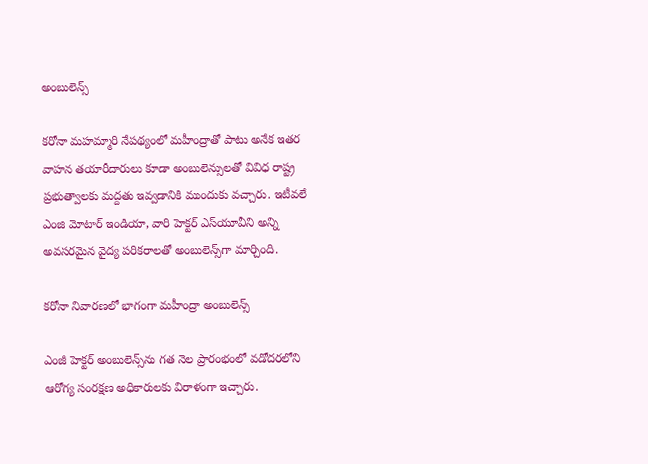అంబులెన్స్

కరోనా మహమ్మారి నేపథ్యంలో మహీంద్రాతో పాటు అనేక ఇతర వాహన తయారీదారులు కూడా అంబులెన్సులతో వివిధ రాష్ట్ర ప్రభుత్వాలకు మద్దతు ఇవ్వడానికి ముందుకు వచ్చారు. ఇటీవలే ఎంజి మోటార్ ఇండియా, వారి హెక్టర్ ఎస్‌యూవీని అన్ని అవసరమైన వైద్య పరికరాలతో అంబులెన్స్‌గా మార్చింది.

కరోనా నివారణలో భాగంగా మహీంద్రా అంబులెన్స్

ఎంజీ హెక్టర్ అంబులెన్స్‌ను గత నెల ప్రారంభంలో వడోదరలోని ఆరోగ్య సంరక్షణ అధికారులకు విరాళంగా ఇచ్చారు.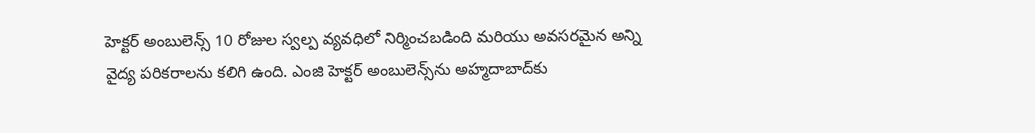హెక్టర్ అంబులెన్స్ 10 రోజుల స్వల్ప వ్యవధిలో నిర్మించబడింది మరియు అవసరమైన అన్ని వైద్య పరికరాలను కలిగి ఉంది. ఎంజి హెక్టర్ అంబులెన్స్‌ను అహ్మదాబాద్‌కు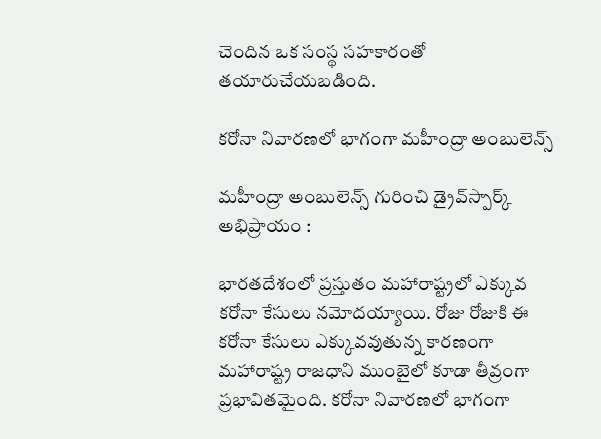చెందిన ఒక సంస్థ సహకారంతో తయారుచేయబడింది.

కరోనా నివారణలో భాగంగా మహీంద్రా అంబులెన్స్

మహీంద్రా అంబులెన్స్‌ గురించి డ్రైవ్‌స్పార్క్ అభిప్రాయం :

భారతదేశంలో ప్రస్తుతం మహారాష్ట్రలో ఎక్కువ కరోనా కేసులు నమోదయ్యాయి. రోజు రోజుకి ఈ కరోనా కేసులు ఎక్కువవుతున్న కారణంగా మహారాష్ట్ర రాజధాని ముంబైలో కూడా తీవ్రంగా ప్రభావితమైంది. కరోనా నివారణలో భాగంగా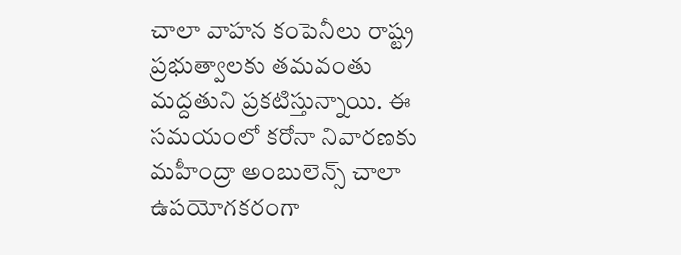చాలా వాహన కంపెనీలు రాష్ట్ర ప్రభుత్వాలకు తమవంతు మద్దతుని ప్రకటిస్తున్నాయి. ఈ సమయంలో కరోనా నివారణకు మహీంద్రా అంబులెన్స్ చాలా ఉపయోగకరంగా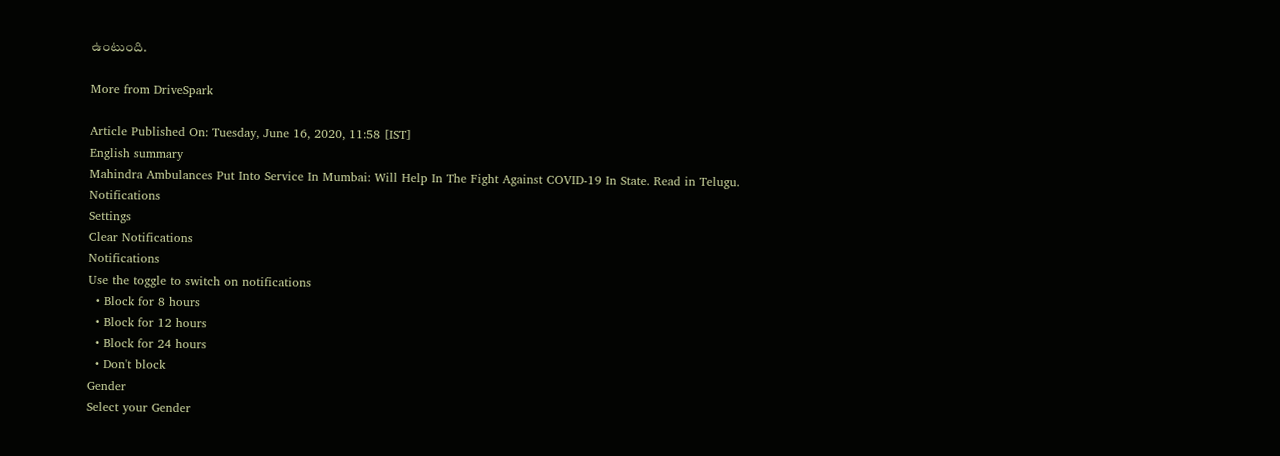ఉంటుంది.

More from DriveSpark

Article Published On: Tuesday, June 16, 2020, 11:58 [IST]
English summary
Mahindra Ambulances Put Into Service In Mumbai: Will Help In The Fight Against COVID-19 In State. Read in Telugu.
Notifications
Settings
Clear Notifications
Notifications
Use the toggle to switch on notifications
  • Block for 8 hours
  • Block for 12 hours
  • Block for 24 hours
  • Don't block
Gender
Select your Gender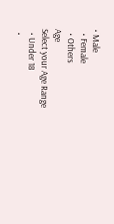• Male
  • Female
  • Others
Age
Select your Age Range
  • Under 18
  •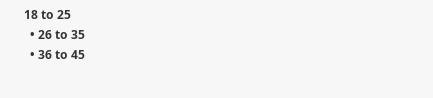18 to 25
  • 26 to 35
  • 36 to 45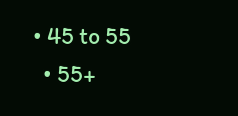• 45 to 55
  • 55+